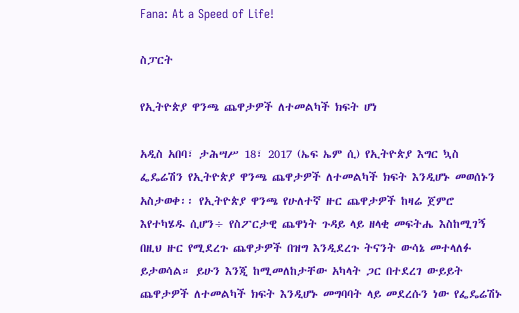Fana: At a Speed of Life!

ስፓርት

የኢትዮጵያ ዋንጫ ጨዋታዎች ለተመልካች ክፍት ሆነ

አዲስ አበባ፣ ታሕሣሥ 18፣ 2017 (ኤፍ ኤም ሲ) የኢትዮጵያ እግር ኳስ ፌዴሬሽን የኢትዮጵያ ዋንጫ ጨዋታዎች ለተመልካች ክፍት እንዲሆኑ መወሰኑን አስታወቀ፡፡ የኢትዮጵያ ዋንጫ የሁለተኛ ዙር ጨዋታዎች ከዛሬ ጀምሮ እየተካሄዱ ሲሆን÷ የስፖርታዊ ጨዋነት ጉዳይ ላይ ዘላቂ መፍትሔ እስከሚገኝ በዚህ ዙር የሚደረጉ ጨዋታዎች በዝግ እንዲደረጉ ትናንት ውሳኔ መተላለፉ ይታወሳል። ይሁን እንጂ ከሚመለከታቸው አካላት ጋር በተደረገ ውይይት ጨዋታዎች ለተመልካች ክፍት እንዲሆኑ መግባባት ላይ መደረሱን ነው የፌዴሬሽኑ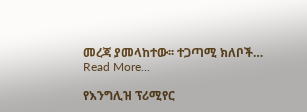መረጃ ያመላከተው፡፡ ተጋጣሚ ክለቦች…
Read More...

የእንግሊዝ ፕሪሚየር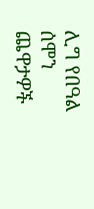ሊግ የበዓል ሰሞን ጨዋታዎች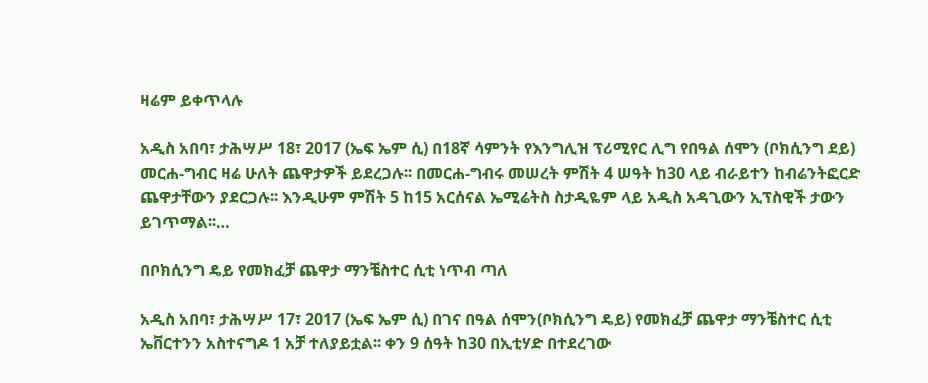ዛሬም ይቀጥላሉ

አዲስ አበባ፣ ታሕሣሥ 18፣ 2017 (ኤፍ ኤም ሲ) በ18ኛ ሳምንት የእንግሊዝ ፕሪሚየር ሊግ የበዓል ሰሞን (ቦክሲንግ ደይ) መርሐ-ግብር ዛሬ ሁለት ጨዋታዎች ይደረጋሉ፡፡ በመርሐ-ግብሩ መሠረት ምሽት 4 ሠዓት ከ30 ላይ ብራይተን ከብሬንትፎርድ ጨዋታቸውን ያደርጋሉ፡፡ እንዲሁም ምሽት 5 ከ15 አርሰናል ኤሚሬትስ ስታዲዬም ላይ አዲስ አዳጊውን ኢፕስዊች ታውን ይገጥማል፡፡…

በቦክሲንግ ዴይ የመክፈቻ ጨዋታ ማንቼስተር ሲቲ ነጥብ ጣለ

አዲስ አበባ፣ ታሕሣሥ 17፣ 2017 (ኤፍ ኤም ሲ) በገና በዓል ሰሞን(ቦክሲንግ ዴይ) የመክፈቻ ጨዋታ ማንቼስተር ሲቲ ኤቨርተንን አስተናግዶ 1 አቻ ተለያይቷል፡፡ ቀን 9 ሰዓት ከ30 በኢቲሃድ በተደረገው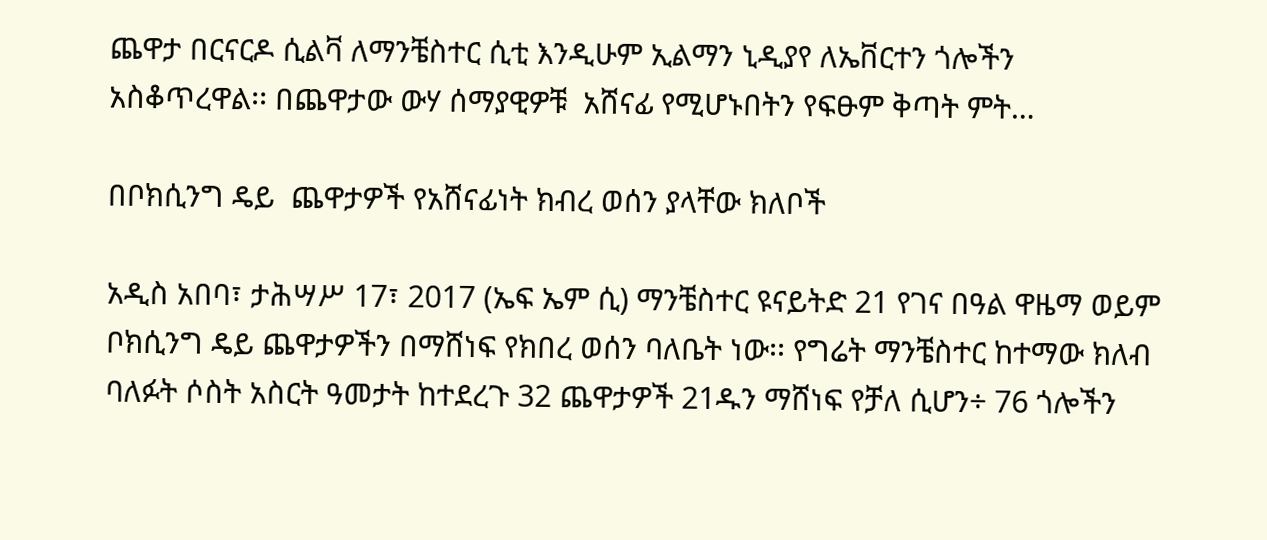ጨዋታ በርናርዶ ሲልቫ ለማንቼስተር ሲቲ እንዲሁም ኢልማን ኒዲያየ ለኤቨርተን ጎሎችን አስቆጥረዋል፡፡ በጨዋታው ውሃ ሰማያዊዎቹ  አሸናፊ የሚሆኑበትን የፍፁም ቅጣት ምት…

በቦክሲንግ ዴይ  ጨዋታዎች የአሸናፊነት ክብረ ወሰን ያላቸው ክለቦች

አዲስ አበባ፣ ታሕሣሥ 17፣ 2017 (ኤፍ ኤም ሲ) ማንቼስተር ዩናይትድ 21 የገና በዓል ዋዜማ ወይም ቦክሲንግ ዴይ ጨዋታዎችን በማሸነፍ የክበረ ወሰን ባለቤት ነው፡፡ የግሬት ማንቼስተር ከተማው ክለብ ባለፉት ሶስት አስርት ዓመታት ከተደረጉ 32 ጨዋታዎች 21ዱን ማሸነፍ የቻለ ሲሆን÷ 76 ጎሎችን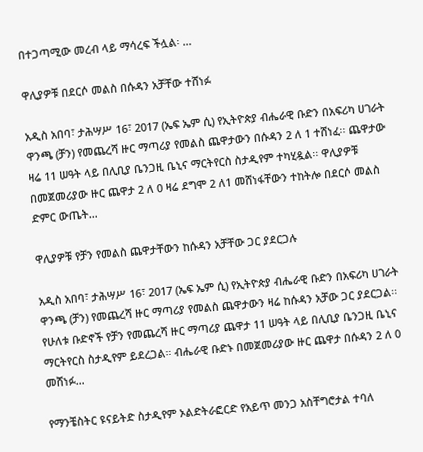በተጋጣሚው መረብ ላይ ማሳረፍ ችሏል፡ …

ዋሊያዎቹ በደርሶ መልስ በሱዳን አቻቸው ተሸነፉ

አዲስ አበባ፣ ታሕሣሥ 16፣ 2017 (ኤፍ ኤም ሲ) የኢትዮጵያ ብሔራዊ ቡድን በአፍሪካ ሀገራት ዋንጫ (ቻን) የመጨረሻ ዙር ማጣሪያ የመልስ ጨዋታውን በሱዳን 2 ለ 1 ተሸነፈ፡፡ ጨዋታው ዛሬ 11 ሠዓት ላይ በሊቢያ ቤንጋዚ ቤኒና ማርትየርስ ስታዲየም ተካሂዷል፡፡ ዋሊያዎቹ በመጀመሪያው ዙር ጨዋታ 2 ለ 0 ዛሬ ደግሞ 2 ለ1 መሸነፋቸውን ተከትሎ በደርሶ መልስ ድምር ውጤት…

ዋሊያዎቹ የቻን የመልስ ጨዋታቸውን ከሱዳን አቻቸው ጋር ያደርጋሉ

አዲስ አበባ፣ ታሕሣሥ 16፣ 2017 (ኤፍ ኤም ሲ) የኢትዮጵያ ብሔራዊ ቡድን በአፍሪካ ሀገራት ዋንጫ (ቻን) የመጨረሻ ዙር ማጣሪያ የመልስ ጨዋታውን ዛሬ ከሱዳን አቻው ጋር ያደርጋል፡፡ የሁለቱ ቡድኖች የቻን የመጨረሻ ዙር ማጣሪያ ጨዋታ 11 ሠዓት ላይ በሊቢያ ቤንጋዚ ቤኒና ማርትየርስ ስታዲየም ይደረጋል። ብሔራዊ ቡድኑ በመጀመሪያው ዙር ጨዋታ በሱዳን 2 ለ 0 መሸነፉ…

የማንቼስትር ዩናይትድ ስታዲየም ኦልድትራፎርድ የአይጥ መንጋ አስቸግሮታል ተባለ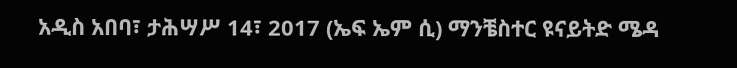አዲስ አበባ፣ ታሕሣሥ 14፣ 2017 (ኤፍ ኤም ሲ) ማንቼስተር ዩናይትድ ሜዳ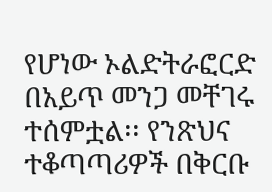የሆነው ኦልድትራፎርድ በአይጥ መንጋ መቸገሩ ተሰምቷል፡፡ የንጽህና ተቆጣጣሪዎች በቅርቡ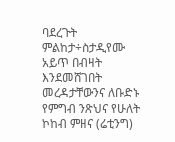ባደረጉት ምልከታ÷ስታዲየሙ አይጥ በብዛት እንደመሸገበት መረዳታቸውንና ለቡድኑ የምግብ ንጽህና የሁለት ኮከብ ምዘና (ሬቲንግ)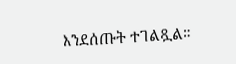እንደሰጡት ተገልጿል።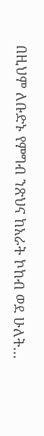በዚህም ለቡድኑ የምግብ ንጽህና ከአራት ኮከብ ወደ ሁለት…